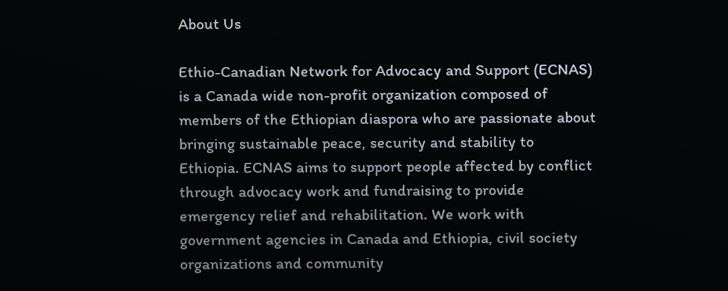About Us

Ethio-Canadian Network for Advocacy and Support (ECNAS) is a Canada wide non-profit organization composed of members of the Ethiopian diaspora who are passionate about bringing sustainable peace, security and stability to Ethiopia. ECNAS aims to support people affected by conflict through advocacy work and fundraising to provide emergency relief and rehabilitation. We work with government agencies in Canada and Ethiopia, civil society organizations and community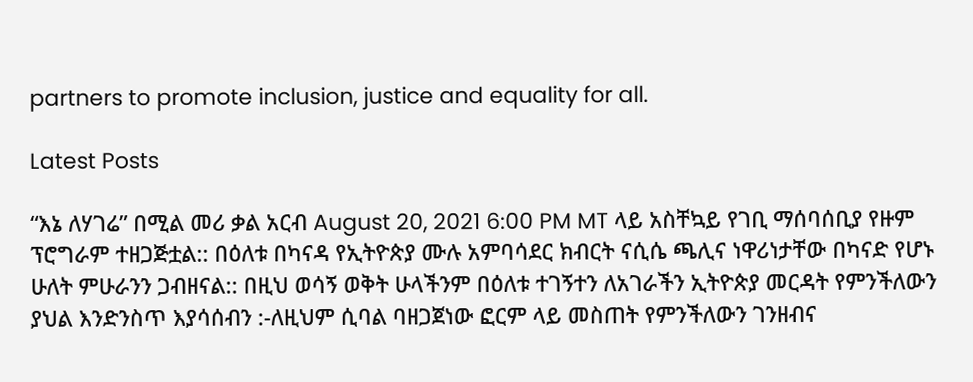partners to promote inclusion, justice and equality for all.

Latest Posts

“እኔ ለሃገሬ” በሚል መሪ ቃል አርብ August 20, 2021 6:00 PM MT ላይ አስቸኳይ የገቢ ማሰባሰቢያ የዙም ፕሮግራም ተዘጋጅቷል:: በዕለቱ በካናዳ የኢትዮጵያ ሙሉ አምባሳደር ክብርት ናሲሴ ጫሊና ነዋሪነታቸው በካናድ የሆኑ ሁለት ምሁራንን ጋብዘናል:: በዚህ ወሳኝ ወቅት ሁላችንም በዕለቱ ተገኝተን ለአገራችን ኢትዮጵያ መርዳት የምንችለውን ያህል እንድንስጥ እያሳሰብን :-ለዚህም ሲባል ባዘጋጀነው ፎርም ላይ መስጠት የምንችለውን ገንዘብና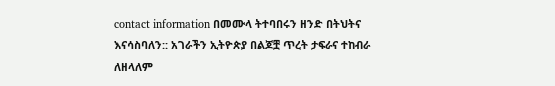contact information በመሙላ ትተባበሩን ዘንድ በትህትና እናሳስባለን:: አገራችን ኢትዮጵያ በልጆቿ ጥረት ታፍራና ተከብራ ለዘላለም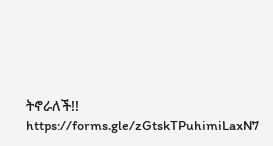ትኖራለች!! https://forms.gle/zGtskTPuhimiLaxN7